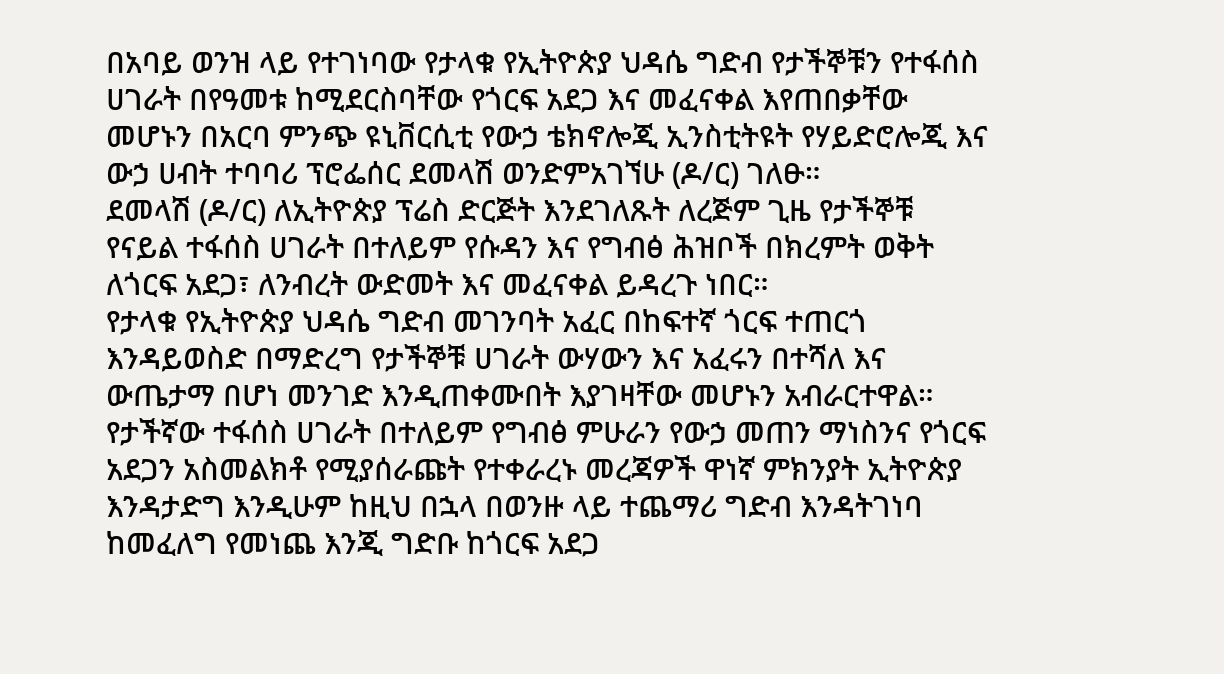በአባይ ወንዝ ላይ የተገነባው የታላቁ የኢትዮጵያ ህዳሴ ግድብ የታችኞቹን የተፋሰስ ሀገራት በየዓመቱ ከሚደርስባቸው የጎርፍ አደጋ እና መፈናቀል እየጠበቃቸው መሆኑን በአርባ ምንጭ ዩኒቨርሲቲ የውኃ ቴክኖሎጂ ኢንስቲትዩት የሃይድሮሎጂ እና ውኃ ሀብት ተባባሪ ፕሮፌሰር ደመላሽ ወንድምአገኘሁ (ዶ/ር) ገለፁ።
ደመላሽ (ዶ/ር) ለኢትዮጵያ ፕሬስ ድርጅት እንደገለጹት ለረጅም ጊዜ የታችኞቹ የናይል ተፋሰስ ሀገራት በተለይም የሱዳን እና የግብፅ ሕዝቦች በክረምት ወቅት ለጎርፍ አደጋ፣ ለንብረት ውድመት እና መፈናቀል ይዳረጉ ነበር።
የታላቁ የኢትዮጵያ ህዳሴ ግድብ መገንባት አፈር በከፍተኛ ጎርፍ ተጠርጎ እንዳይወስድ በማድረግ የታችኞቹ ሀገራት ውሃውን እና አፈሩን በተሻለ እና ውጤታማ በሆነ መንገድ እንዲጠቀሙበት እያገዛቸው መሆኑን አብራርተዋል።
የታችኛው ተፋሰስ ሀገራት በተለይም የግብፅ ምሁራን የውኃ መጠን ማነስንና የጎርፍ አደጋን አስመልክቶ የሚያሰራጩት የተቀራረኑ መረጃዎች ዋነኛ ምክንያት ኢትዮጵያ እንዳታድግ እንዲሁም ከዚህ በኋላ በወንዙ ላይ ተጨማሪ ግድብ እንዳትገነባ ከመፈለግ የመነጨ እንጂ ግድቡ ከጎርፍ አደጋ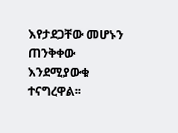እየታደጋቸው መሆኑን ጠንቅቀው እንደሚያውቁ ተናግረዋል፡፡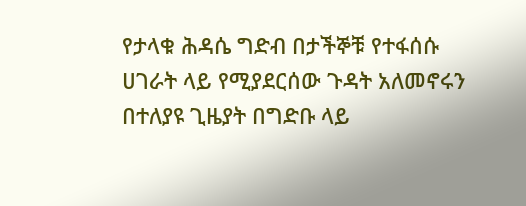የታላቁ ሕዳሴ ግድብ በታችኞቹ የተፋሰሱ ሀገራት ላይ የሚያደርሰው ጉዳት አለመኖሩን በተለያዩ ጊዜያት በግድቡ ላይ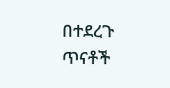በተደረጉ ጥናቶች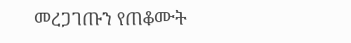መረጋገጡን የጠቆሙት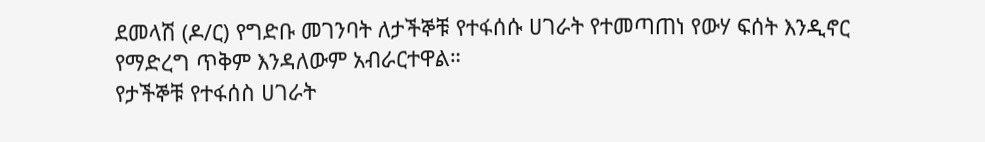ደመላሽ (ዶ/ር) የግድቡ መገንባት ለታችኞቹ የተፋሰሱ ሀገራት የተመጣጠነ የውሃ ፍሰት እንዲኖር የማድረግ ጥቅም እንዳለውም አብራርተዋል።
የታችኞቹ የተፋሰስ ሀገራት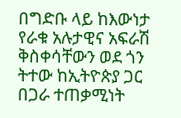በግድቡ ላይ ከእውነታ የራቁ አሉታዊና አፍራሽ ቅስቀሳቸውን ወደ ጎን ትተው ከኢትዮጵያ ጋር በጋራ ተጠቃሚነት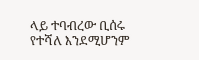ላይ ተባብረው ቢሰሩ የተሻለ እንደሚሆንም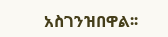አስገንዝበዋል፡፡